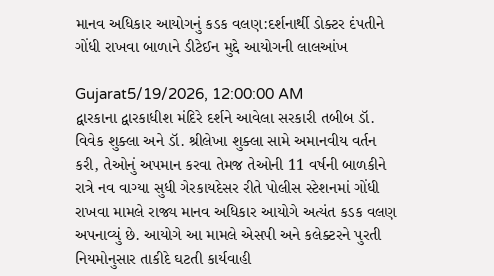માનવ અધિકાર આયોગનું કડક વલણ:દર્શનાર્થી ડોક્ટર દંપતીને ગોંધી રાખવા બાળાને ડીટેઈન મુદ્દે આયોગની લાલઆંખ

Gujarat5/19/2026, 12:00:00 AM
દ્વારકાના દ્વારકાધીશ મંદિરે દર્શને આવેલા સરકારી તબીબ ડૉ. વિવેક શુક્લા અને ડૉ. શ્રીલેખા શુક્લા સામે અમાનવીય વર્તન કરી, તેઓનું અપમાન કરવા તેમજ તેઓની 11 વર્ષની બાળકીને રાત્રે નવ વાગ્યા સુધી ગેરકાયદેસર રીતે પોલીસ સ્ટેશનમાં ગોંધી રાખવા મામલે રાજ્ય માનવ અધિકાર આયોગે અત્યંત કડક વલણ અપનાવ્યું છે. આયોગે આ મામલે એસપી અને કલેક્ટરને પુરતી નિયમોનુસાર તાકીદે ઘટતી કાર્યવાહી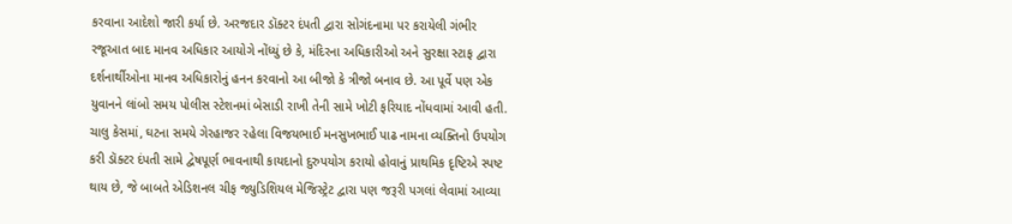કરવાના આદેશો જારી કર્યા છે. અરજદાર ડૉક્ટર દંપતી દ્વારા સોગંદનામા પર કરાયેલી ગંભીર રજૂઆત બાદ માનવ અધિકાર આયોગે નોંધ્યું છે કે, મંદિરના અધિકારીઓ અને સુરક્ષા સ્ટાફ દ્વારા દર્શનાર્થીઓના માનવ અધિકારોનું હનન કરવાનો આ બીજો કે ત્રીજો બનાવ છે. આ પૂર્વે પણ એક યુવાનને લાંબો સમય પોલીસ સ્ટેશનમાં બેસાડી રાખી તેની સામે ખોટી ફરિયાદ નોંધવામાં આવી હતી. ચાલુ કેસમાં, ઘટના સમયે ગેરહાજર રહેલા વિજયભાઈ મનસુખભાઈ પાઢ નામના વ્યક્તિનો ઉપયોગ કરી ડૉક્ટર દંપતી સામે દ્વેષપૂર્ણ ભાવનાથી કાયદાનો દુરુપયોગ કરાયો હોવાનું પ્રાથમિક દૃષ્ટિએ સ્પષ્ટ થાય છે, જે બાબતે એડિશનલ ચીફ જ્યુડિશિયલ મેજિસ્ટ્રેટ દ્વારા પણ જરૂરી પગલાં લેવામાં આવ્યા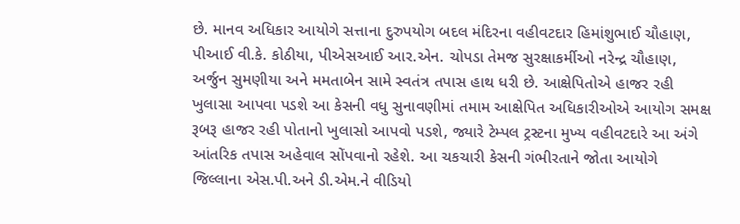છે. માનવ અધિકાર આયોગે સત્તાના દુરુપયોગ બદલ મંદિરના વહીવટદાર હિમાંશુભાઈ ચૌહાણ, પીઆઈ વી.કે. કોઠીયા, પીએસઆઈ આર.એન. ચોપડા તેમજ સુરક્ષાકર્મીઓ નરેન્દ્ર ચૌહાણ, અર્જુન સુમણીયા અને મમતાબેન સામે સ્વતંત્ર તપાસ હાથ ધરી છે. આક્ષેપિતોએ હાજર રહી ખુલાસા આપવા પડશે આ કેસની વધુ સુનાવણીમાં તમામ આક્ષેપિત અધિકારીઓએ આયોગ સમક્ષ રૂબરૂ હાજર રહી પોતાનો ખુલાસો આપવો પડશે, જ્યારે ટેમ્પલ ટ્રસ્ટના મુખ્ય વહીવટદારે આ અંગે આંતરિક તપાસ અહેવાલ સોંપવાનો રહેશે. આ ચકચારી કેસની ગંભીરતાને જોતા આયોગે જિલ્લાના એસ.પી.અને ડી.એમ.ને વીડિયો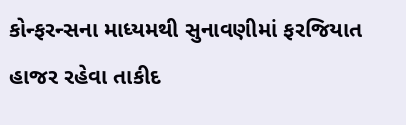કોન્ફરન્સના માધ્યમથી સુનાવણીમાં ફરજિયાત હાજર રહેવા તાકીદ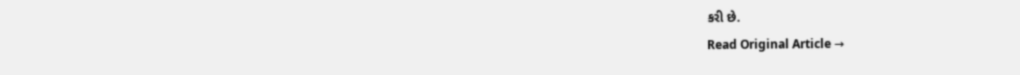કરી છે.
Read Original Article →